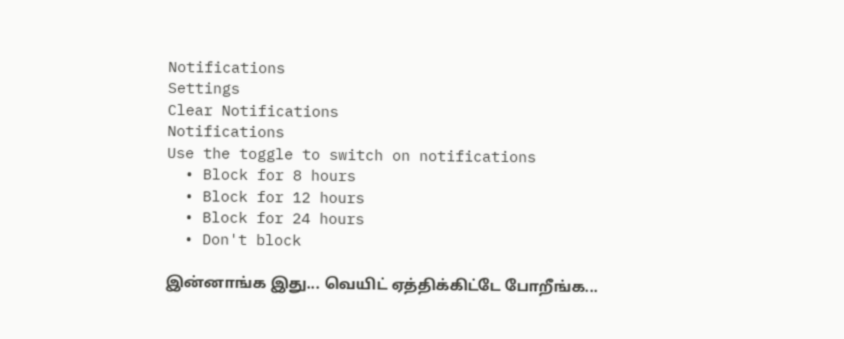Notifications
Settings
Clear Notifications
Notifications
Use the toggle to switch on notifications
  • Block for 8 hours
  • Block for 12 hours
  • Block for 24 hours
  • Don't block

இன்னாங்க இது... வெயிட் ஏத்திக்கிட்டே போறீங்க...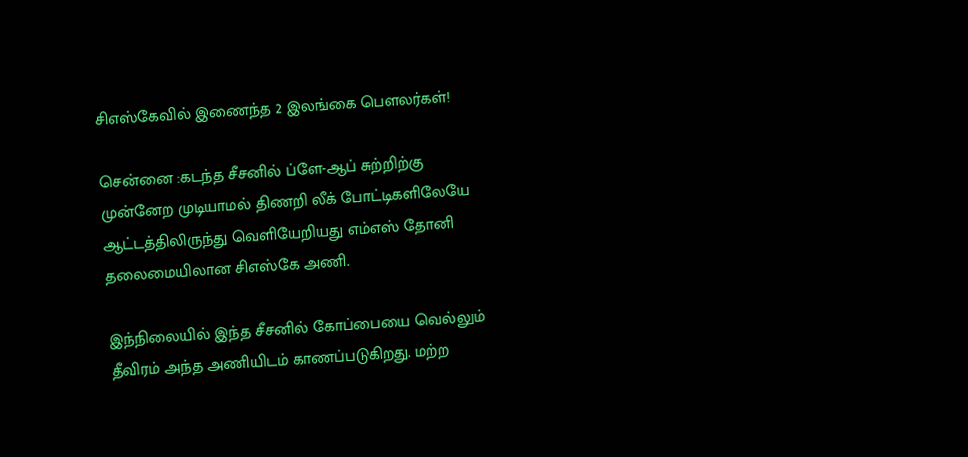சிஎஸ்கேவில் இணைந்த 2 இலங்கை பௌலர்கள்!

சென்னை :கடந்த சீசனில் ப்ளே-ஆப் சுற்றிற்கு முன்னேற முடியாமல் திணறி லீக் போட்டிகளிலேயே ஆட்டத்திலிருந்து வெளியேறியது எம்எஸ் தோனி தலைமையிலான சிஎஸ்கே அணி.

இந்நிலையில் இந்த சீசனில் கோப்பையை வெல்லும் தீவிரம் அந்த அணியிடம் காணப்படுகிறது. மற்ற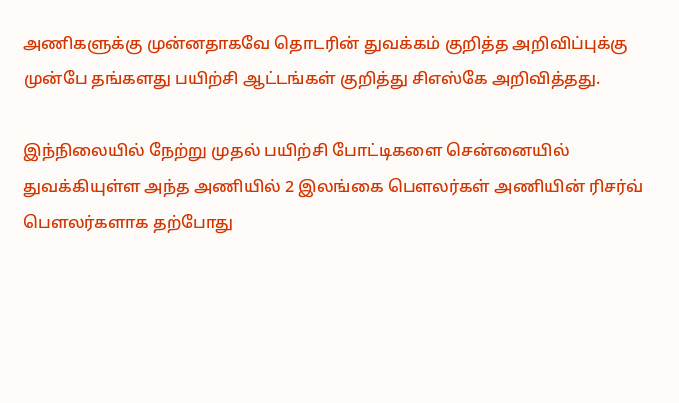அணிகளுக்கு முன்னதாகவே தொடரின் துவக்கம் குறித்த அறிவிப்புக்கு முன்பே தங்களது பயிற்சி ஆட்டங்கள் குறித்து சிஎஸ்கே அறிவித்தது.

இந்நிலையில் நேற்று முதல் பயிற்சி போட்டிகளை சென்னையில் துவக்கியுள்ள அந்த அணியில் 2 இலங்கை பௌலர்கள் அணியின் ரிசர்வ் பௌலர்களாக தற்போது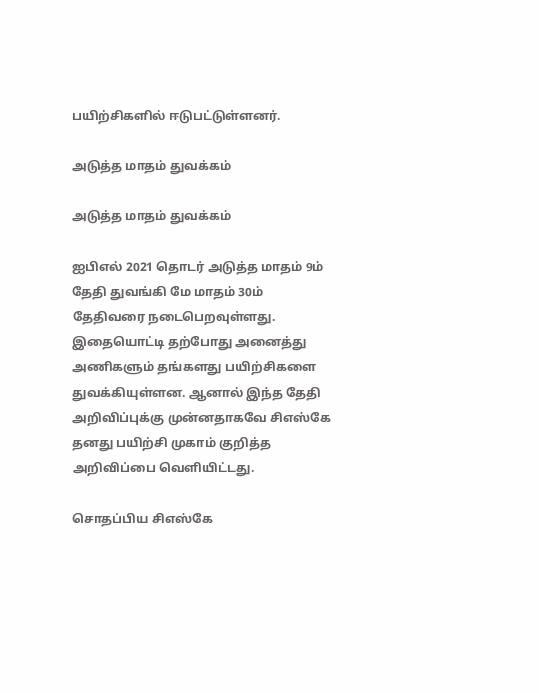பயிற்சிகளில் ஈடுபட்டுள்ளனர்.

அடுத்த மாதம் துவக்கம்

அடுத்த மாதம் துவக்கம்

ஐபிஎல் 2021 தொடர் அடுத்த மாதம் 9ம் தேதி துவங்கி மே மாதம் 30ம் தேதிவரை நடைபெறவுள்ளது. இதையொட்டி தற்போது அனைத்து அணிகளும் தங்களது பயிற்சிகளை துவக்கியுள்ளன. ஆனால் இந்த தேதி அறிவிப்புக்கு முன்னதாகவே சிஎஸ்கே தனது பயிற்சி முகாம் குறித்த அறிவிப்பை வெளியிட்டது.

சொதப்பிய சிஎஸ்கே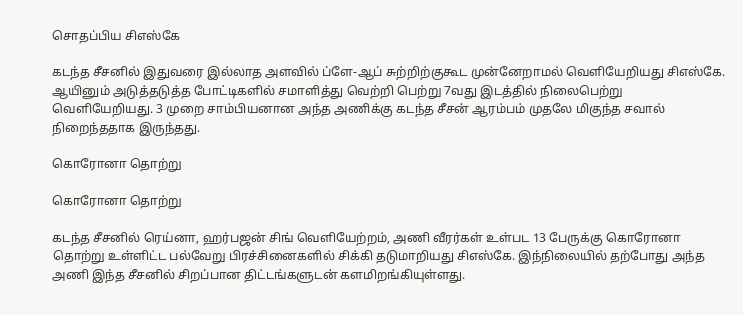சொதப்பிய சிஎஸ்கே

கடந்த சீசனில் இதுவரை இல்லாத அளவில் ப்ளே-ஆப் சுற்றிற்குகூட முன்னேறாமல் வெளியேறியது சிஎஸ்கே. ஆயினும் அடுத்தடுத்த போட்டிகளில் சமாளித்து வெற்றி பெற்று 7வது இடத்தில் நிலைபெற்று வெளியேறியது. 3 முறை சாம்பியனான அந்த அணிக்கு கடந்த சீசன் ஆரம்பம் முதலே மிகுந்த சவால் நிறைந்ததாக இருந்தது.

கொரோனா தொற்று

கொரோனா தொற்று

கடந்த சீசனில் ரெய்னா, ஹர்பஜன் சிங் வெளியேற்றம், அணி வீரர்கள் உள்பட 13 பேருக்கு கொரோனா தொற்று உள்ளிட்ட பல்வேறு பிரச்சினைகளில் சிக்கி தடுமாறியது சிஎஸ்கே. இந்நிலையில் தற்போது அந்த அணி இந்த சீசனில் சிறப்பான திட்டங்களுடன் களமிறங்கியுள்ளது.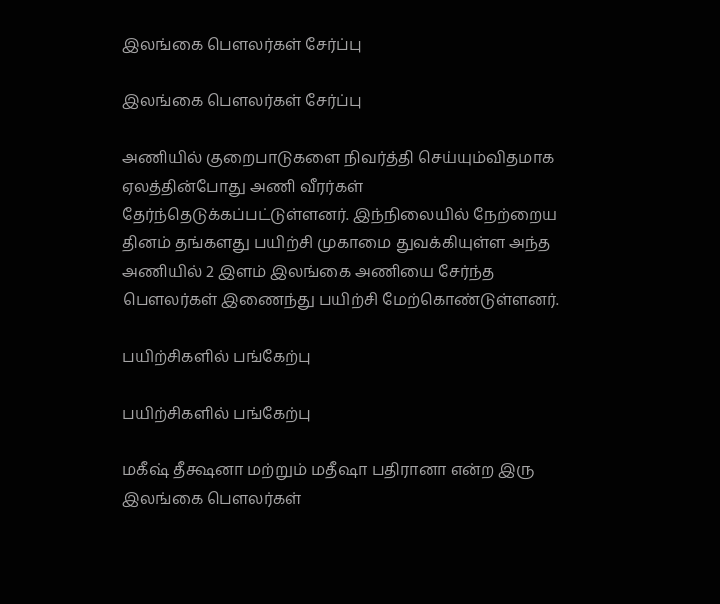இலங்கை பௌலர்கள் சேர்ப்பு

இலங்கை பௌலர்கள் சேர்ப்பு

அணியில் குறைபாடுகளை நிவர்த்தி செய்யும்விதமாக ஏலத்தின்போது அணி வீரர்கள் தேர்ந்தெடுக்கப்பட்டுள்ளனர். இந்நிலையில் நேற்றைய தினம் தங்களது பயிற்சி முகாமை துவக்கியுள்ள அந்த அணியில் 2 இளம் இலங்கை அணியை சேர்ந்த பௌலர்கள் இணைந்து பயிற்சி மேற்கொண்டுள்ளனர்.

பயிற்சிகளில் பங்கேற்பு

பயிற்சிகளில் பங்கேற்பு

மகீஷ் தீக்ஷனா மற்றும் மதீஷா பதிரானா என்ற இரு இலங்கை பௌலர்கள்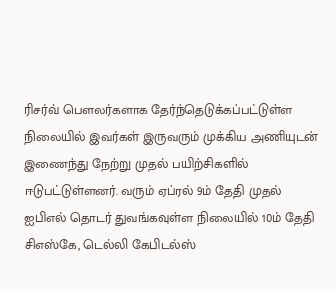ரிசர்வ் பௌலர்களாக தேர்ந்தெடுக்கப்பட்டுள்ள நிலையில் இவர்கள் இருவரும் முக்கிய அணியுடன் இணைந்து நேற்று முதல் பயிற்சிகளில் ஈடுபட்டுள்ளனர். வரும் ஏப்ரல் 9ம் தேதி முதல் ஐபிஎல் தொடர் துவங்கவுள்ள நிலையில் 10ம் தேதி சிஎஸ்கே, டெல்லி கேபிடல்ஸ்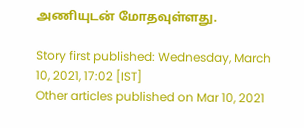அணியுடன் மோதவுள்ளது.

Story first published: Wednesday, March 10, 2021, 17:02 [IST]
Other articles published on Mar 10, 2021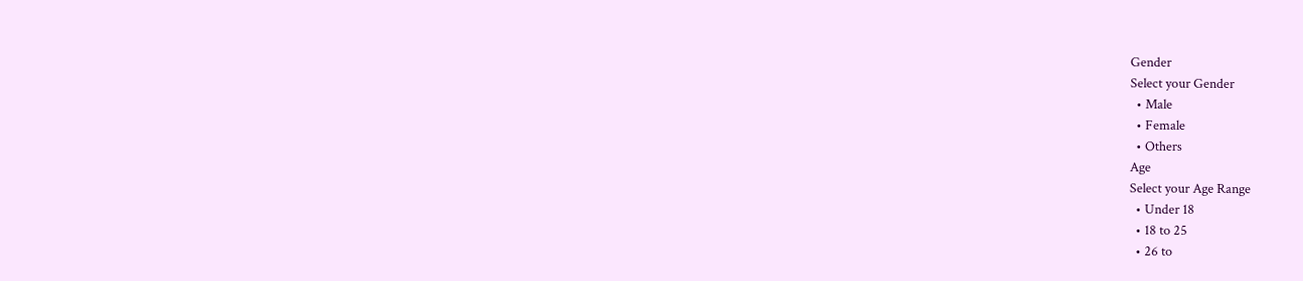Gender
Select your Gender
  • Male
  • Female
  • Others
Age
Select your Age Range
  • Under 18
  • 18 to 25
  • 26 to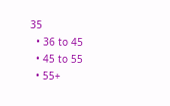35
  • 36 to 45
  • 45 to 55
  • 55+